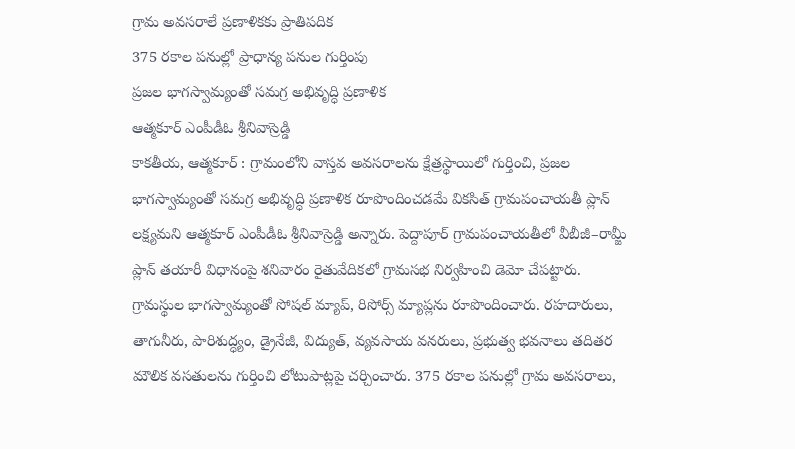గ్రామ అవసరాలే ప్రణాళికకు ప్రాతిపదిక
375 రకాల పనుల్లో ప్రాధాన్య పనుల గుర్తింపు
ప్రజల భాగస్వామ్యంతో సమగ్ర అభివృద్ధి ప్రణాళిక
ఆత్మకూర్ ఎంపీడీఓ శ్రీనివాస్రెడ్డి
కాకతీయ, ఆత్మకూర్ : గ్రామంలోని వాస్తవ అవసరాలను క్షేత్రస్థాయిలో గుర్తించి, ప్రజల భాగస్వామ్యంతో సమగ్ర అభివృద్ధి ప్రణాళిక రూపొందించడమే వికసిత్ గ్రామపంచాయతీ ప్లాన్ లక్ష్యమని ఆత్మకూర్ ఎంపీడీఓ శ్రీనివాస్రెడ్డి అన్నారు. పెద్దాపూర్ గ్రామపంచాయతీలో వీబీజీ–రామ్జీ ప్లాన్ తయారీ విధానంపై శనివారం రైతువేదికలో గ్రామసభ నిర్వహించి డెమో చేపట్టారు. గ్రామస్థుల భాగస్వామ్యంతో సోషల్ మ్యాప్, రిసోర్స్ మ్యాప్లను రూపొందించారు. రహదారులు, తాగునీరు, పారిశుద్ధ్యం, డ్రైనేజీ, విద్యుత్, వ్యవసాయ వనరులు, ప్రభుత్వ భవనాలు తదితర మౌలిక వసతులను గుర్తించి లోటుపాట్లపై చర్చించారు. 375 రకాల పనుల్లో గ్రామ అవసరాలు,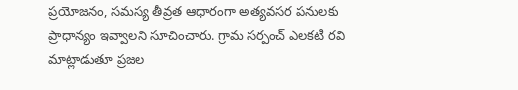ప్రయోజనం, సమస్య తీవ్రత ఆధారంగా అత్యవసర పనులకు ప్రాధాన్యం ఇవ్వాలని సూచించారు. గ్రామ సర్పంచ్ ఎలకటి రవి మాట్లాడుతూ ప్రజల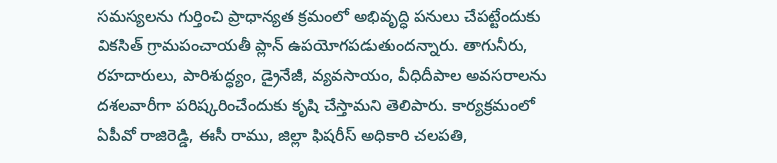సమస్యలను గుర్తించి ప్రాధాన్యత క్రమంలో అభివృద్ధి పనులు చేపట్టేందుకు వికసిత్ గ్రామపంచాయతీ ప్లాన్ ఉపయోగపడుతుందన్నారు. తాగునీరు, రహదారులు, పారిశుద్ధ్యం, డ్రైనేజీ, వ్యవసాయం, వీధిదీపాల అవసరాలను దశలవారీగా పరిష్కరించేందుకు కృషి చేస్తామని తెలిపారు. కార్యక్రమంలో ఏపీవో రాజిరెడ్డి, ఈసీ రాము, జిల్లా ఫిషరీస్ అధికారి చలపతి,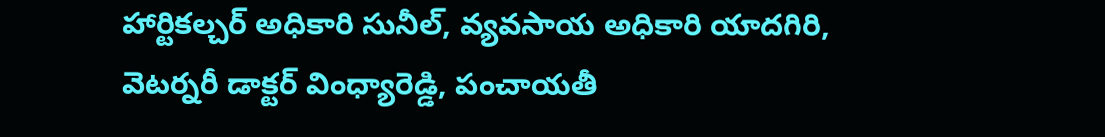హార్టికల్చర్ అధికారి సునీల్, వ్యవసాయ అధికారి యాదగిరి, వెటర్నరీ డాక్టర్ వింధ్యారెడ్డి, పంచాయతీ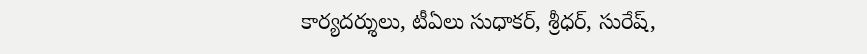కార్యదర్శులు, టీఏలు సుధాకర్, శ్రీధర్, సురేష్,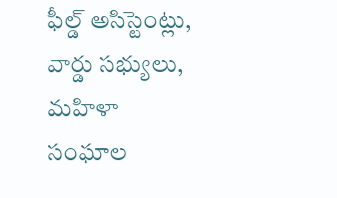ఫీల్డ్ అసిస్టెంట్లు, వార్డు సభ్యులు, మహిళా సంఘాల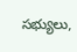సభ్యులు,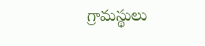గ్రామస్థులు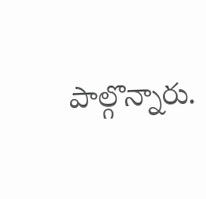పాల్గొన్నారు.